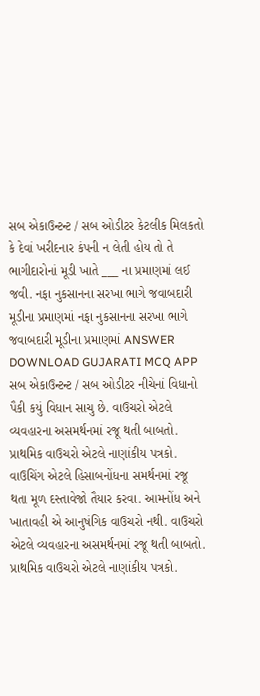સબ એકાઉન્ટન્ટ / સબ ઓડીટર કેટલીક મિલકતો કે દેવાં ખરીદનાર કંપની ન લેતી હોય તો તે ભાગીદારોનાં મૂડી ખાતે ___ ના પ્રમાણમાં લઈ જવી. નફા નુકસાનના સરખા ભાગે જવાબદારી મૂડીના પ્રમાણમાં નફા નુકસાનના સરખા ભાગે જવાબદારી મૂડીના પ્રમાણમાં ANSWER DOWNLOAD GUJARATI MCQ APP
સબ એકાઉન્ટન્ટ / સબ ઓડીટર નીચેનાં વિધાનો પૈકી કયું વિધાન સાચુ છે. વાઉચરો એટલે વ્યવહારના અસમર્થનમાં રજૂ થતી બાબતો. પ્રાથમિક વાઉચરો એટલે નાણાંકીય પત્રકો. વાઉચિંગ એટલે હિસાબનોંધના સમર્થનમાં રજૂ થતા મૂળ દસ્તાવેજો તૈયાર કરવા. આમનોંધ અને ખાતાવહી એ આનુષંગિક વાઉચરો નથી. વાઉચરો એટલે વ્યવહારના અસમર્થનમાં રજૂ થતી બાબતો. પ્રાથમિક વાઉચરો એટલે નાણાંકીય પત્રકો.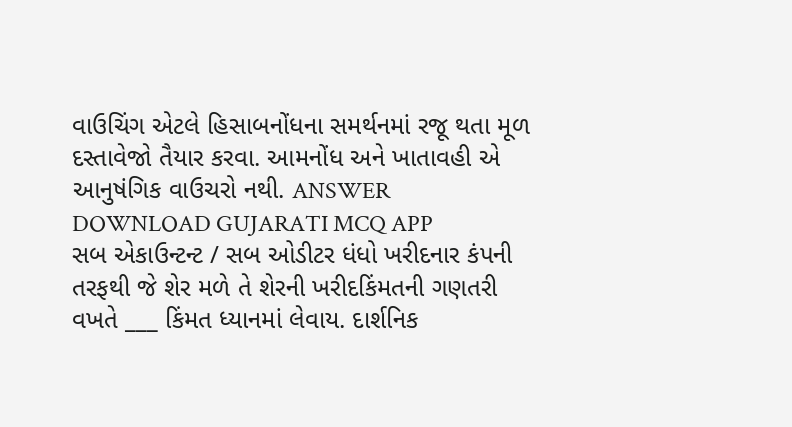વાઉચિંગ એટલે હિસાબનોંધના સમર્થનમાં રજૂ થતા મૂળ દસ્તાવેજો તૈયાર કરવા. આમનોંધ અને ખાતાવહી એ આનુષંગિક વાઉચરો નથી. ANSWER DOWNLOAD GUJARATI MCQ APP
સબ એકાઉન્ટન્ટ / સબ ઓડીટર ધંધો ખરીદનાર કંપની તરફથી જે શેર મળે તે શેરની ખરીદકિંમતની ગણતરી વખતે ___ કિંમત ધ્યાનમાં લેવાય. દાર્શનિક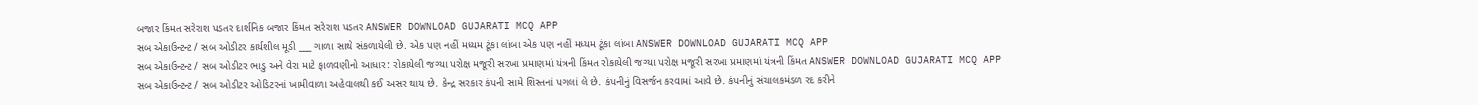બજાર કિંમત સરેરાશ પડતર દાર્શનિક બજાર કિંમત સરેરાશ પડતર ANSWER DOWNLOAD GUJARATI MCQ APP
સબ એકાઉન્ટન્ટ / સબ ઓડીટર કાર્યશીલ મૂડી ___ ગાળા સાથે સંકળાયેલી છે. એક પણ નહીં મધ્યમ ટૂંકા લાંબા એક પણ નહીં મધ્યમ ટૂંકા લાંબા ANSWER DOWNLOAD GUJARATI MCQ APP
સબ એકાઉન્ટન્ટ / સબ ઓડીટર ભાડુ અને વેરા માટે ફાળવણીનો આધાર: રોકાયેલી જગ્યા પરોક્ષ મજૂરી સરખા પ્રમાણમાં યંત્રની કિંમત રોકાયેલી જગ્યા પરોક્ષ મજૂરી સરખા પ્રમાણમાં યંત્રની કિંમત ANSWER DOWNLOAD GUJARATI MCQ APP
સબ એકાઉન્ટન્ટ / સબ ઓડીટર ઓડિટરનાં ખામીવાળા અહેવાલથી કઈ અસર થાય છે. કેન્દ્ર સરકાર કંપની સામે શિસ્તનાં પગલાં લે છે. કંપનીનું વિસર્જન કરવામાં આવે છે. કંપનીનું સંચાલકમંડળ રદ કરીને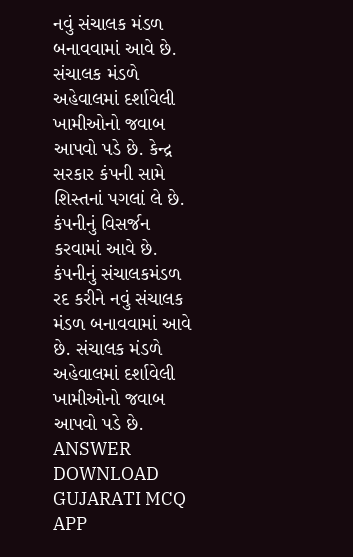નવું સંચાલક મંડળ બનાવવામાં આવે છે. સંચાલક મંડળે અહેવાલમાં દર્શાવેલી ખામીઓનો જવાબ આપવો પડે છે. કેન્દ્ર સરકાર કંપની સામે શિસ્તનાં પગલાં લે છે. કંપનીનું વિસર્જન કરવામાં આવે છે. કંપનીનું સંચાલકમંડળ રદ કરીને નવું સંચાલક મંડળ બનાવવામાં આવે છે. સંચાલક મંડળે અહેવાલમાં દર્શાવેલી ખામીઓનો જવાબ આપવો પડે છે. ANSWER DOWNLOAD GUJARATI MCQ APP